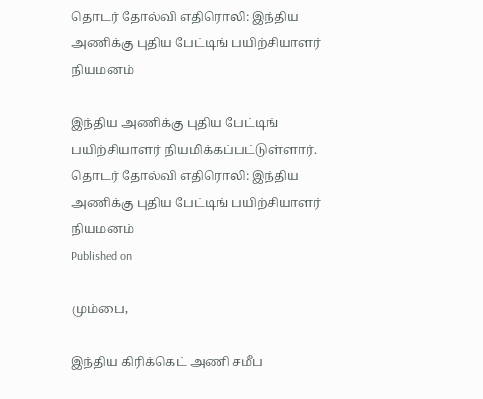தொடர் தோல்வி எதிரொலி: இந்திய அணிக்கு புதிய பேட்டிங் பயிற்சியாளர் நியமனம்

இந்திய அணிக்கு புதிய பேட்டிங் பயிற்சியாளர் நியமிக்கப்பட்டுள்ளார்.
தொடர் தோல்வி எதிரொலி: இந்திய அணிக்கு புதிய பேட்டிங் பயிற்சியாளர் நியமனம்
Published on

மும்பை,

இந்திய கிரிக்கெட் அணி சமீப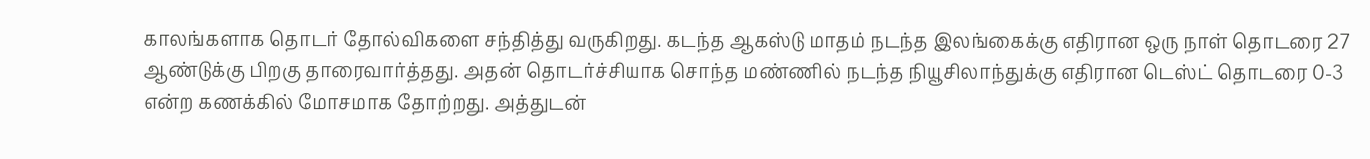காலங்களாக தொடர் தோல்விகளை சந்தித்து வருகிறது. கடந்த ஆகஸ்டு மாதம் நடந்த இலங்கைக்கு எதிரான ஒரு நாள் தொடரை 27 ஆண்டுக்கு பிறகு தாரைவார்த்தது. அதன் தொடர்ச்சியாக சொந்த மண்ணில் நடந்த நியூசிலாந்துக்கு எதிரான டெஸ்ட் தொடரை 0-3 என்ற கணக்கில் மோசமாக தோற்றது. அத்துடன்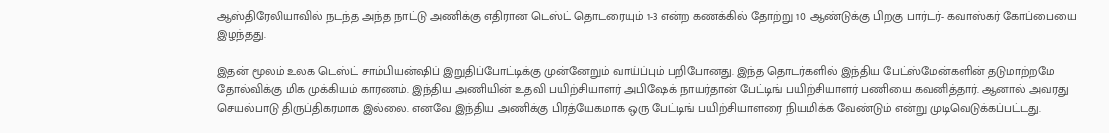ஆஸ்திரேலியாவில் நடந்த அந்த நாட்டு அணிக்கு எதிரான டெஸ்ட் தொடரையும் 1-3 என்ற கணக்கில் தோற்று 10 ஆண்டுக்கு பிறகு பார்டர்- கவாஸ்கர் கோப்பையை இழந்தது.

இதன் மூலம் உலக டெஸ்ட் சாம்பியன்ஷிப் இறுதிப்போட்டிக்கு முன்னேறும் வாய்ப்பும் பறிபோனது. இந்த தொடர்களில் இந்திய பேட்ஸ்மேன்களின் தடுமாற்றமே தோல்விக்கு மிக முக்கியம் காரணம். இந்திய அணியின் உதவி பயிற்சியாளர் அபிஷேக் நாயர்தான் பேட்டிங் பயிற்சியாளர் பணியை கவனித்தார். ஆனால் அவரது செயல்பாடு திருப்திகரமாக இல்லை. எனவே இந்திய அணிக்கு பிரத்யேகமாக ஒரு பேட்டிங் பயிற்சியாளரை நியமிக்க வேண்டும் என்று முடிவெடுக்கப்பட்டது.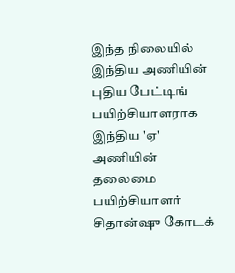இந்த நிலையில் இந்திய அணியின் புதிய பேட்டிங் பயிற்சியாளராக இந்திய 'ஏ' அணியின் தலைமை பயிற்சியாளர் சிதான்ஷு கோடக்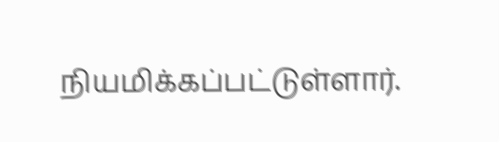நியமிக்கப்பட்டுள்ளார்.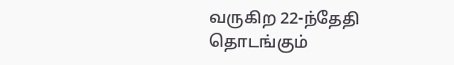வருகிற 22-ந்தேதி தொடங்கும்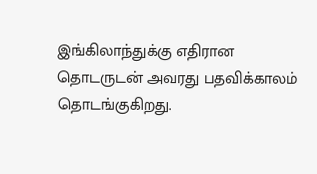இங்கிலாந்துக்கு எதிரான தொடருடன் அவரது பதவிக்காலம் தொடங்குகிறது.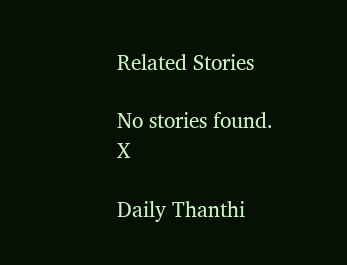Related Stories

No stories found.
X

Daily Thanthi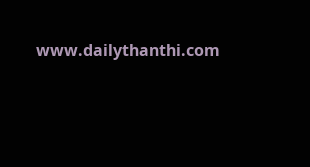www.dailythanthi.com